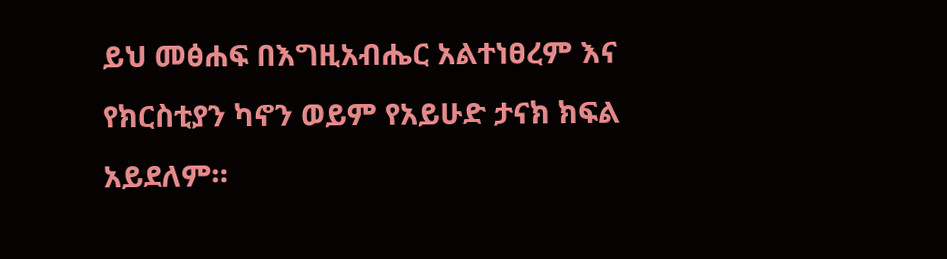ይህ መፅሐፍ በእግዚአብሔር አልተነፀረም እና የክርስቲያን ካኖን ወይም የአይሁድ ታናክ ክፍል አይደለም።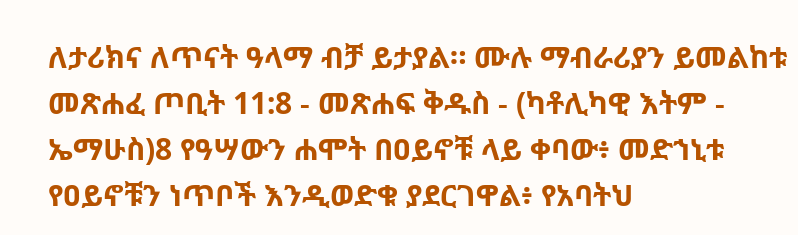ለታሪክና ለጥናት ዓላማ ብቻ ይታያል። ሙሉ ማብራሪያን ይመልከቱ መጽሐፈ ጦቢት 11:8 - መጽሐፍ ቅዱስ - (ካቶሊካዊ እትም - ኤማሁስ)8 የዓሣውን ሐሞት በዐይኖቹ ላይ ቀባው፥ መድኀኒቱ የዐይኖቹን ነጥቦች እንዲወድቁ ያደርገዋል፥ የአባትህ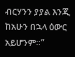ብርሃንን ያያል እንጂ ከአሁን በኋላ ዕውር አይሆንም።”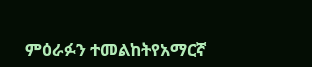ምዕራፉን ተመልከትየአማርኛ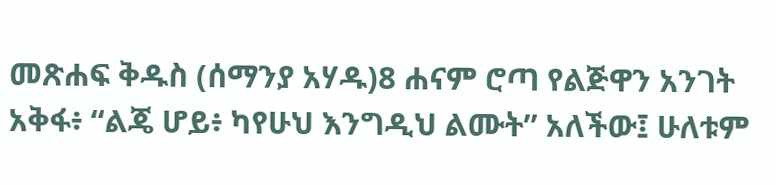መጽሐፍ ቅዱስ (ሰማንያ አሃዱ)8 ሐናም ሮጣ የልጅዋን አንገት አቅፋ፥ “ልጄ ሆይ፥ ካየሁህ እንግዲህ ልሙት” አለችው፤ ሁለቱም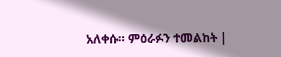አለቀሱ። ምዕራፉን ተመልከት |